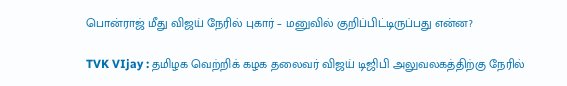பொன்ராஜ் மீது விஜய் நேரில் புகார் – மனுவில் குறிப்பிட்டிருப்பது என்ன?

TVK VIjay : தமிழக வெற்றிக் கழக தலைவர் விஜய் டிஜிபி அலுவலகத்திற்கு நேரில்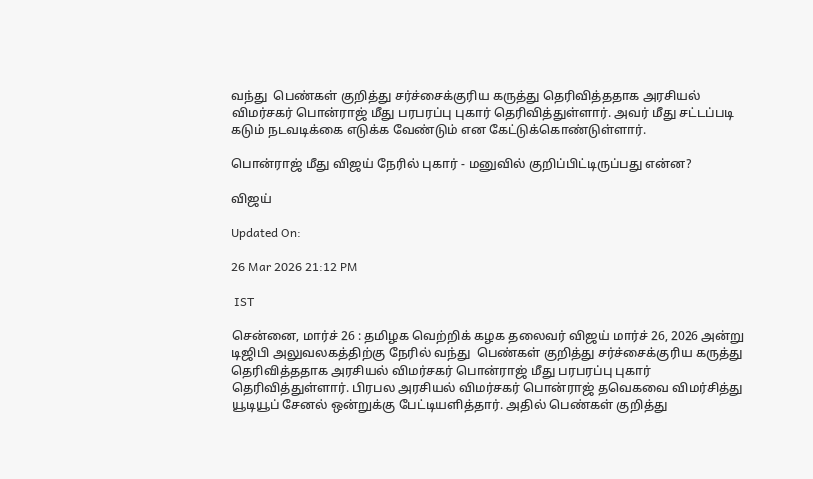வந்து  பெண்கள் குறித்து சர்ச்சைக்குரிய கருத்து தெரிவித்ததாக அரசியல் விமர்சகர் பொன்ராஜ் மீது பரபரப்பு புகார் தெரிவித்துள்ளார். அவர் மீது சட்டப்படி கடும் நடவடிக்கை எடுக்க வேண்டும் என கேட்டுக்கொண்டுள்ளார்.

பொன்ராஜ் மீது விஜய் நேரில் புகார் - மனுவில் குறிப்பிட்டிருப்பது என்ன?

விஜய்

Updated On:

26 Mar 2026 21:12 PM

 IST

சென்னை, மார்ச் 26 : தமிழக வெற்றிக் கழக தலைவர் விஜய் மார்ச் 26, 2026 அன்று  டிஜிபி அலுவலகத்திற்கு நேரில் வந்து  பெண்கள் குறித்து சர்ச்சைக்குரிய கருத்து தெரிவித்ததாக அரசியல் விமர்சகர் பொன்ராஜ் மீது பரபரப்பு புகார் தெரிவித்துள்ளார். பிரபல அரசியல் விமர்சகர் பொன்ராஜ் தவெகவை விமர்சித்து யூடியூப் சேனல் ஒன்றுக்கு பேட்டியளித்தார். அதில் பெண்கள் குறித்து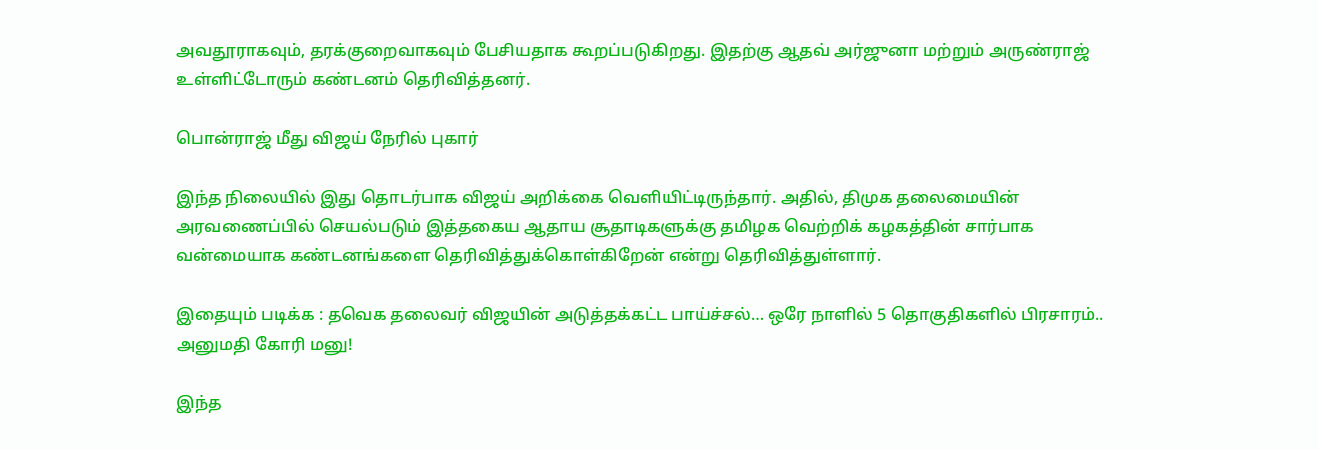அவதூராகவும், தரக்குறைவாகவும் பேசியதாக கூறப்படுகிறது. இதற்கு ஆதவ் அர்ஜுனா மற்றும் அருண்ராஜ் உள்ளிட்டோரும் கண்டனம் தெரிவித்தனர்.

பொன்ராஜ் மீது விஜய் நேரில் புகார்

இந்த நிலையில் இது தொடர்பாக விஜய் அறிக்கை வெளியிட்டிருந்தார். அதில், திமுக தலைமையின் அரவணைப்பில் செயல்படும் இத்தகைய ஆதாய சூதாடிகளுக்கு தமிழக வெற்றிக் கழகத்தின் சார்பாக வன்மையாக கண்டனங்களை தெரிவித்துக்கொள்கிறேன் என்று தெரிவித்துள்ளார்.

இதையும் படிக்க : தவெக தலைவர் விஜயின் அடுத்தக்கட்ட பாய்ச்சல்… ஒரே நாளில் 5 தொகுதிகளில் பிரசாரம்.. அனுமதி கோரி மனு!

இந்த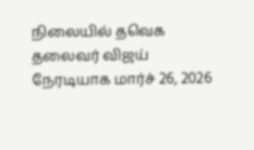நிலையில் தவெக தலைவர் விஜய் நேரடியாக மார்ச் 26, 2026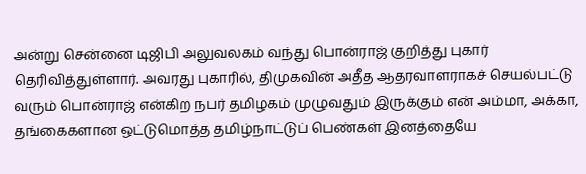அன்று சென்னை டிஜிபி அலுவலகம் வந்து பொன்ராஜ் குறித்து புகார் தெரிவித்துள்ளார். அவரது புகாரில், திமுகவின் அதீத ஆதரவாளராகச் செயல்பட்டு வரும் பொன்ராஜ் என்கிற நபர் தமிழகம் முழுவதும் இருக்கும் என் அம்மா, அக்கா, தங்கைகளான ஒட்டுமொத்த தமிழ்நாட்டுப் பெண்கள் இனத்தையே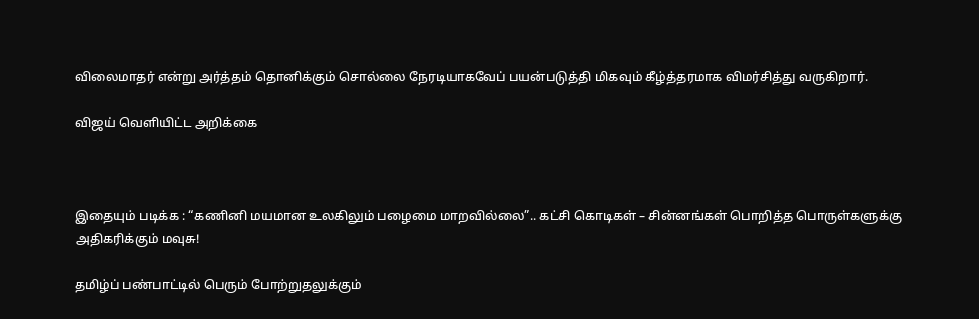விலைமாதர் என்று அர்த்தம் தொனிக்கும் சொல்லை நேரடியாகவேப் பயன்படுத்தி மிகவும் கீழ்த்தரமாக விமர்சித்து வருகிறார்.

விஜய் வெளியிட்ட அறிக்கை



இதையும் படிக்க : “கணினி மயமான உலகிலும் பழைமை மாறவில்லை”.. கட்சி கொடிகள் – சின்னங்கள் பொறித்த பொருள்களுக்கு அதிகரிக்கும் மவுசு!

தமிழ்ப் பண்பாட்டில் பெரும் போற்றுதலுக்கும்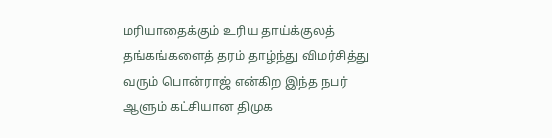மரியாதைக்கும் உரிய தாய்க்குலத் தங்கங்களைத் தரம் தாழ்ந்து விமர்சித்து வரும் பொன்ராஜ் என்கிற இந்த நபர் ஆளும் கட்சியான திமுக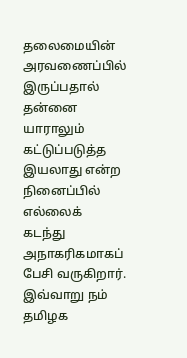தலைமையின் அரவணைப்பில் இருப்பதால் தன்னை யாராலும் கட்டுப்படுத்த இயலாது என்ற நினைப்பில் எல்லைக் கடந்து அநாகரிகமாகப் பேசி வருகிறார். இவ்வாறு நம் தமிழக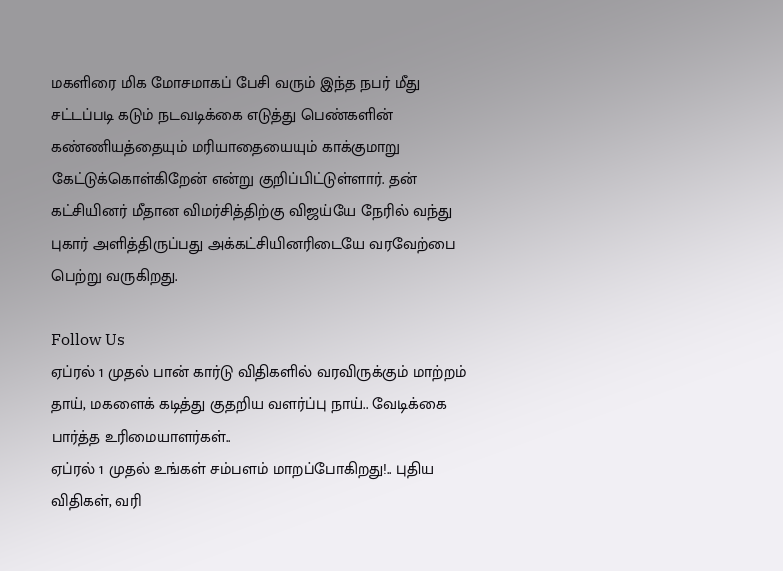மகளிரை மிக மோசமாகப் பேசி வரும் இந்த நபர் மீது சட்டப்படி கடும் நடவடிக்கை எடுத்து பெண்களின் கண்ணியத்தையும் மரியாதையையும் காக்குமாறு கேட்டுக்கொள்கிறேன் என்று குறிப்பிட்டுள்ளார். தன் கட்சியினர் மீதான விமர்சித்திற்கு விஜய்யே நேரில் வந்து புகார் அளித்திருப்பது அக்கட்சியினரிடையே வரவேற்பை பெற்று வருகிறது.

Follow Us
ஏப்ரல் 1 முதல் பான் கார்டு விதிகளில் வரவிருக்கும் மாற்றம்
தாய், மகளைக் கடித்து குதறிய வளர்ப்பு நாய்.. வேடிக்கை பார்த்த உரிமையாளர்கள்..
ஏப்ரல் 1 முதல் உங்கள் சம்பளம் மாறப்போகிறது!.. புதிய விதிகள், வரி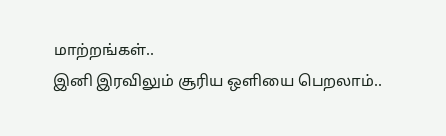மாற்றங்கள்..
இனி இரவிலும் சூரிய ஒளியை பெறலாம்..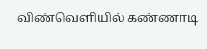விண்வெளியில் கண்ணாடி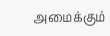அமைக்கும்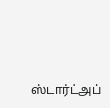ஸ்டார்ட்அப்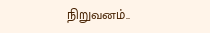நிறுவனம்..